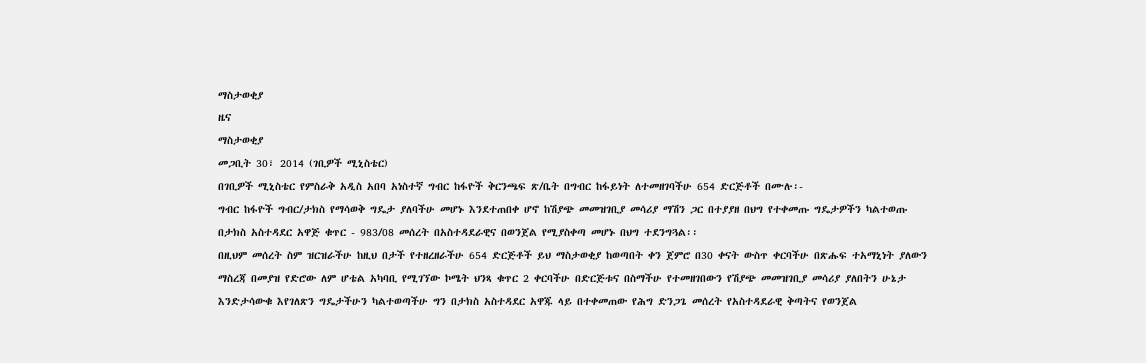ማስታወቂያ
ዜና
ማስታወቂያ
መጋቢት 30፣ 2014 (ገቢዎች ሚኒስቴር)
በገቢዎች ሚኒስቴር የምስራቅ አዲስ አበባ አነስተኛ ግብር ከፋዮች ቅርንጫፍ ጽ/ቤት በግብር ከፋይነት ለተመዘገባችሁ 654 ድርጅቶች በሙሉ፡-
ግብር ከፋዮች ግብር/ታክስ የማሳወቅ ግዴታ ያለባችሁ መሆኑ እንደተጠበቀ ሆኖ ከሽያጭ መመዝገቢያ መሳሪያ ማሽን ጋር በተያያዘ በህግ የተቀመጡ ግዴታዎችን ካልተወጡ በታክስ አስተዳደር አዋጅ ቁጥር - 983/08 መሰረት በአስተዳደራዊና በወንጀል የሚያስቀጣ መሆኑ በህግ ተደንግጓል፡፡
በዚህም መሰረት ስም ዝርዝራችሁ ከዚህ በታች የተዘረዘራችሁ 654 ድርጅቶች ይህ ማስታወቂያ ከወጣበት ቀን ጀምሮ በ30 ቀናት ውስጥ ቀርባችሁ በጽሑፍ ተአማኒነት ያለውን ማስረጃ በመያዝ የድሮው ለም ሆቴል አካባቢ የሚገኘው ኮሜት ህንጻ ቁጥር 2 ቀርባችሁ በድርጅቱና በስማችሁ የተመዘገበውን የሽያጭ መመዝገቢያ መሳሪያ ያለበትን ሁኔታ እንድታሳውቁ እየገለጽን ግዴታችሁን ካልተወጣችሁ ግን በታክስ አስተዳደር አዋጁ ላይ በተቀመጠው የሕግ ድንጋጌ መሰረት የአስተዳደራዊ ቅጣትና የወንጀል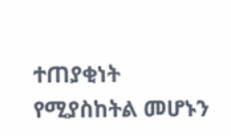ተጠያቂነት የሚያስከትል መሆኑን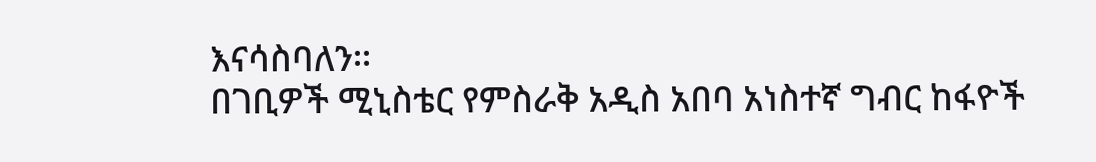እናሳስባለን፡፡
በገቢዎች ሚኒስቴር የምስራቅ አዲስ አበባ አነስተኛ ግብር ከፋዮች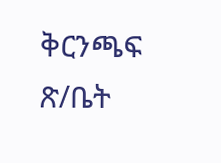ቅርንጫፍ ጽ/ቤት